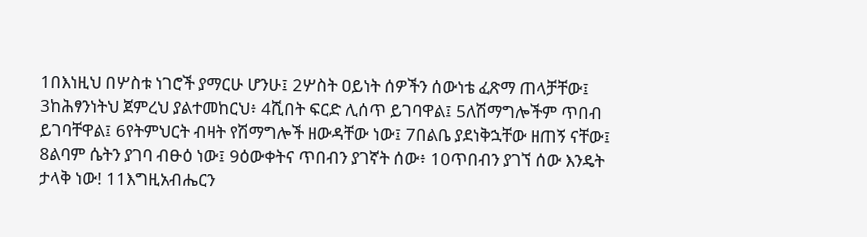1በእነዚህ በሦስቱ ነገሮች ያማርሁ ሆንሁ፤ 2ሦስት ዐይነት ሰዎችን ሰውነቴ ፈጽማ ጠላቻቸው፤ 3ከሕፃንነትህ ጀምረህ ያልተመከርህ፥ 4ሺበት ፍርድ ሊሰጥ ይገባዋል፤ 5ለሽማግሎችም ጥበብ ይገባቸዋል፤ 6የትምህርት ብዛት የሽማግሎች ዘውዳቸው ነው፤ 7በልቤ ያደነቅኋቸው ዘጠኝ ናቸው፤ 8ልባም ሴትን ያገባ ብፁዕ ነው፤ 9ዕውቀትና ጥበብን ያገኛት ሰው፥ 10ጥበብን ያገኘ ሰው እንዴት ታላቅ ነው! 11እግዚአብሔርን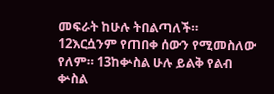መፍራት ከሁሉ ትበልጣለች። 12እርሷንም የጠበቀ ሰውን የሚመስለው የለም። 13ከቍስል ሁሉ ይልቅ የልብ ቍስል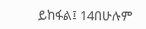ይከፋል፤ 14በሁሉም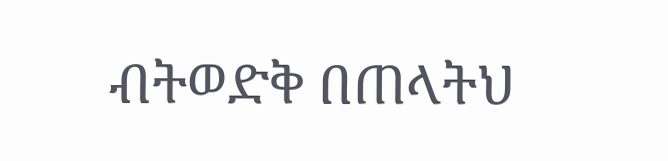ብትወድቅ በጠላትህ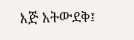እጅ አትውደቅ፤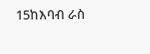15ከእባብ ራስ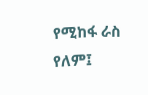የሚከፋ ራስ የለም፤